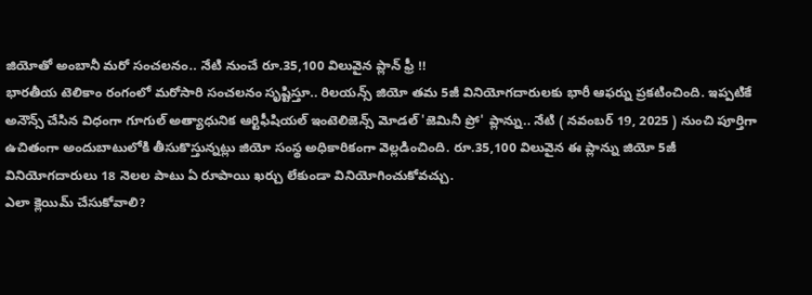జియోతో అంబానీ మరో సంచలనం.. నేటి నుంచే రూ.35,100 విలువైన ప్లాన్ ఫ్రీ !!
భారతీయ టెలికాం రంగంలో మరోసారి సంచలనం సృష్టిస్తూ.. రిలయన్స్ జియో తమ 5జీ వినియోగదారులకు భారీ ఆఫర్ను ప్రకటించింది. ఇప్పటికే అనౌన్స్ చేసిన విధంగా గూగుల్ అత్యాధునిక ఆర్టిఫీషియల్ ఇంటెలిజెన్స్ మోడల్ 'జెమినీ ప్రో' ప్లాన్ను.. నేటి ( నవంబర్ 19, 2025 ) నుంచి పూర్తిగా ఉచితంగా అందుబాటులోకి తీసుకొస్తున్నట్లు జియో సంస్థ అధికారికంగా వెల్లడించింది. రూ.35,100 విలువైన ఈ ప్లాన్ను జియో 5జీ వినియోగదారులు 18 నెలల పాటు ఏ రూపాయి ఖర్చు లేకుండా వినియోగించుకోవచ్చు.
ఎలా క్లెయిమ్ చేసుకోవాలి?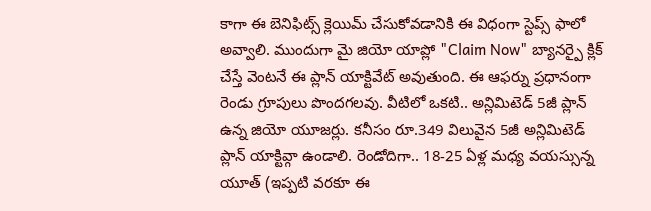కాగా ఈ బెనిఫిట్స్ క్లెయిమ్ చేసుకోవడానికి ఈ విధంగా స్టెప్స్ ఫాలో అవ్వాలి. ముందుగా మై జియో యాప్లో "Claim Now" బ్యానర్పై క్లిక్ చేస్తే వెంటనే ఈ ప్లాన్ యాక్టివేట్ అవుతుంది. ఈ ఆఫర్ను ప్రధానంగా రెండు గ్రూపులు పొందగలవు. వీటిలో ఒకటి.. అన్లిమిటెడ్ 5జీ ప్లాన్ ఉన్న జియో యూజర్లు. కనీసం రూ.349 విలువైన 5జీ అన్లిమిటెడ్ ప్లాన్ యాక్టివ్గా ఉండాలి. రెండోదిగా.. 18-25 ఏళ్ల మధ్య వయస్సున్న యూత్ (ఇప్పటి వరకూ ఈ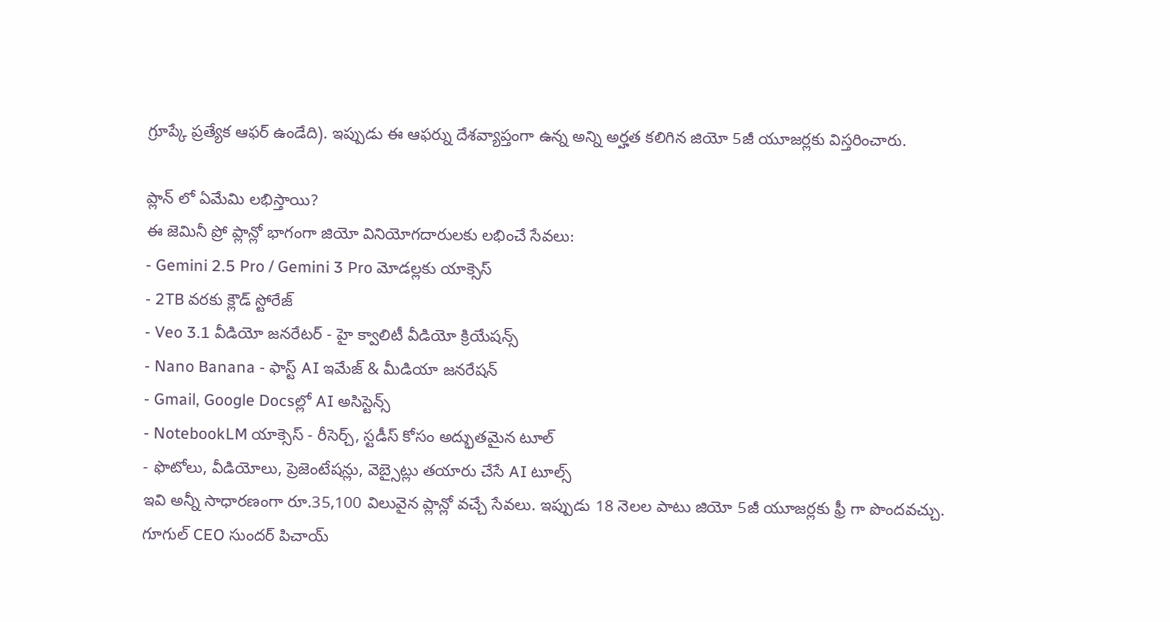గ్రూప్కే ప్రత్యేక ఆఫర్ ఉండేది). ఇప్పుడు ఈ ఆఫర్ను దేశవ్యాప్తంగా ఉన్న అన్ని అర్హత కలిగిన జియో 5జీ యూజర్లకు విస్తరించారు.

ప్లాన్ లో ఏమేమి లభిస్తాయి?
ఈ జెమినీ ప్రో ప్లాన్లో భాగంగా జియో వినియోగదారులకు లభించే సేవలు:
- Gemini 2.5 Pro / Gemini 3 Pro మోడల్లకు యాక్సెస్
- 2TB వరకు క్లౌడ్ స్టోరేజ్
- Veo 3.1 వీడియో జనరేటర్ - హై క్వాలిటీ వీడియో క్రియేషన్స్
- Nano Banana - ఫాస్ట్ AI ఇమేజ్ & మీడియా జనరేషన్
- Gmail, Google Docsల్లో AI అసిస్టెన్స్
- NotebookLM యాక్సెస్ - రీసెర్చ్, స్టడీస్ కోసం అద్భుతమైన టూల్
- ఫొటోలు, వీడియోలు, ప్రెజెంటేషన్లు, వెబ్సైట్లు తయారు చేసే AI టూల్స్
ఇవి అన్నీ సాధారణంగా రూ.35,100 విలువైన ప్లాన్లో వచ్చే సేవలు. ఇప్పుడు 18 నెలల పాటు జియో 5జీ యూజర్లకు ఫ్రీ గా పొందవచ్చు.
గూగుల్ CEO సుందర్ పిచాయ్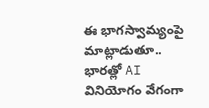ఈ భాగస్వామ్యంపై మాట్లాడుతూ.. భారత్లో AI వినియోగం వేగంగా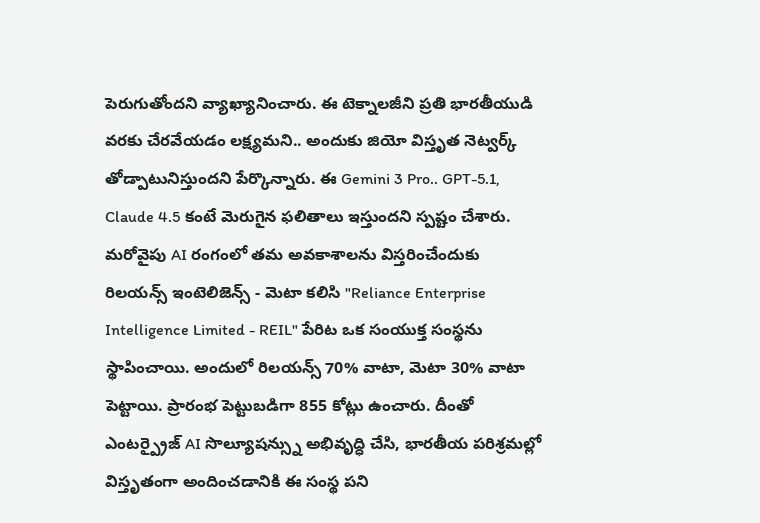పెరుగుతోందని వ్యాఖ్యానించారు. ఈ టెక్నాలజీని ప్రతి భారతీయుడి వరకు చేరవేయడం లక్ష్యమని.. అందుకు జియో విస్తృత నెట్వర్క్ తోడ్పాటునిస్తుందని పేర్కొన్నారు. ఈ Gemini 3 Pro.. GPT-5.1, Claude 4.5 కంటే మెరుగైన ఫలితాలు ఇస్తుందని స్పష్టం చేశారు.
మరోవైపు AI రంగంలో తమ అవకాశాలను విస్తరించేందుకు రిలయన్స్ ఇంటెలిజెన్స్ - మెటా కలిసి "Reliance Enterprise Intelligence Limited - REIL" పేరిట ఒక సంయుక్త సంస్థను స్థాపించాయి. అందులో రిలయన్స్ 70% వాటా, మెటా 30% వాటా పెట్టాయి. ప్రారంభ పెట్టుబడిగా 855 కోట్లు ఉంచారు. దీంతో ఎంటర్ప్రైజ్ AI సొల్యూషన్స్ను అభివృద్ధి చేసి, భారతీయ పరిశ్రమల్లో విస్తృతంగా అందించడానికి ఈ సంస్థ పని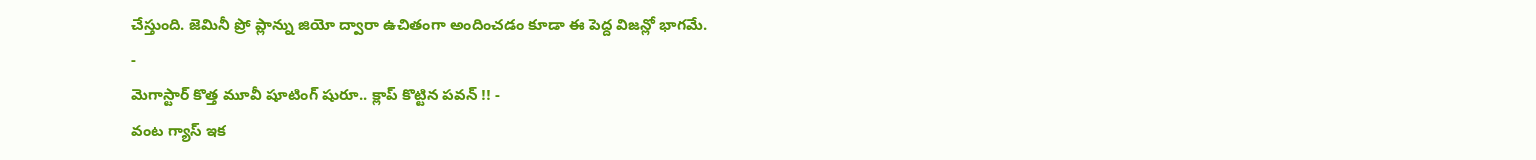చేస్తుంది. జెమినీ ప్రో ప్లాన్ను జియో ద్వారా ఉచితంగా అందించడం కూడా ఈ పెద్ద విజన్లో భాగమే.
-
మెగాస్టార్ కొత్త మూవీ షూటింగ్ షురూ.. క్లాప్ కొట్టిన పవన్ !! -
వంట గ్యాస్ ఇక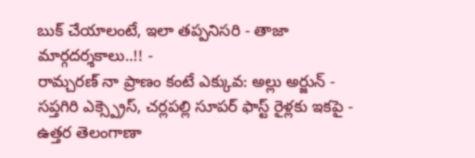బుక్ చేయాలంటే, ఇలా తప్పనిసరి - తాజా మార్గదర్శకాలు..!! -
రామ్చరణ్ నా ప్రాణం కంటే ఎక్కువ: అల్లు అర్జున్ -
సప్తగిరి ఎక్స్ప్రెస్, చర్లపల్లి సూపర్ ఫాస్ట్ రైళ్లకు ఇకపై -
ఉత్తర తెలంగాణా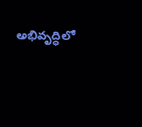అభివృద్ధిలో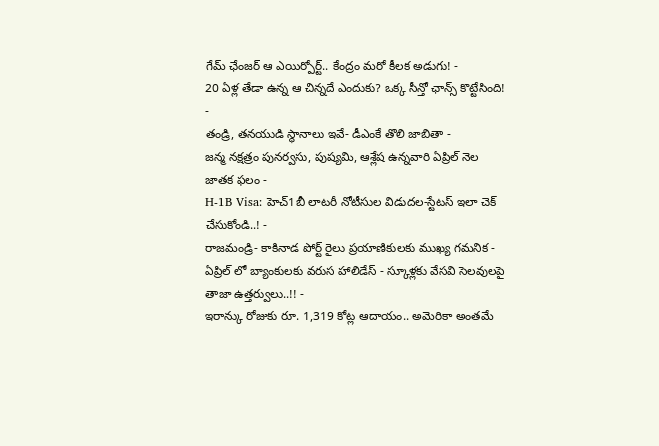గేమ్ ఛేంజర్ ఆ ఎయిర్పోర్ట్.. కేంద్రం మరో కీలక అడుగు! -
20 ఏళ్ల తేడా ఉన్న ఆ చిన్నదే ఎందుకు? ఒక్క సీన్తో ఛాన్స్ కొట్టేసింది! -
తండ్రి, తనయుడి స్థానాలు ఇవే- డీఎంకే తొలి జాబితా -
జన్మ నక్షత్రం పునర్వసు, పుష్యమి, ఆశ్లేష ఉన్నవారి ఏప్రిల్ నెల జాతక ఫలం -
H-1B Visa: హెచ్1బీ లాటరీ నోటీసుల విడుదల-స్టేటస్ ఇలా చెక్ చేసుకోండి..! -
రాజమండ్రి- కాకినాడ పోర్ట్ రైలు ప్రయాణికులకు ముఖ్య గమనిక -
ఏప్రిల్ లో బ్యాంకులకు వరుస హాలిడేస్ - స్కూళ్లకు వేసవి సెలవులపై తాజా ఉత్తర్వులు..!! -
ఇరాన్కు రోజుకు రూ. 1,319 కోట్ల ఆదాయం.. అమెరికా అంతమే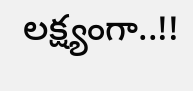లక్ష్యంగా..!!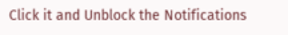Click it and Unblock the Notifications